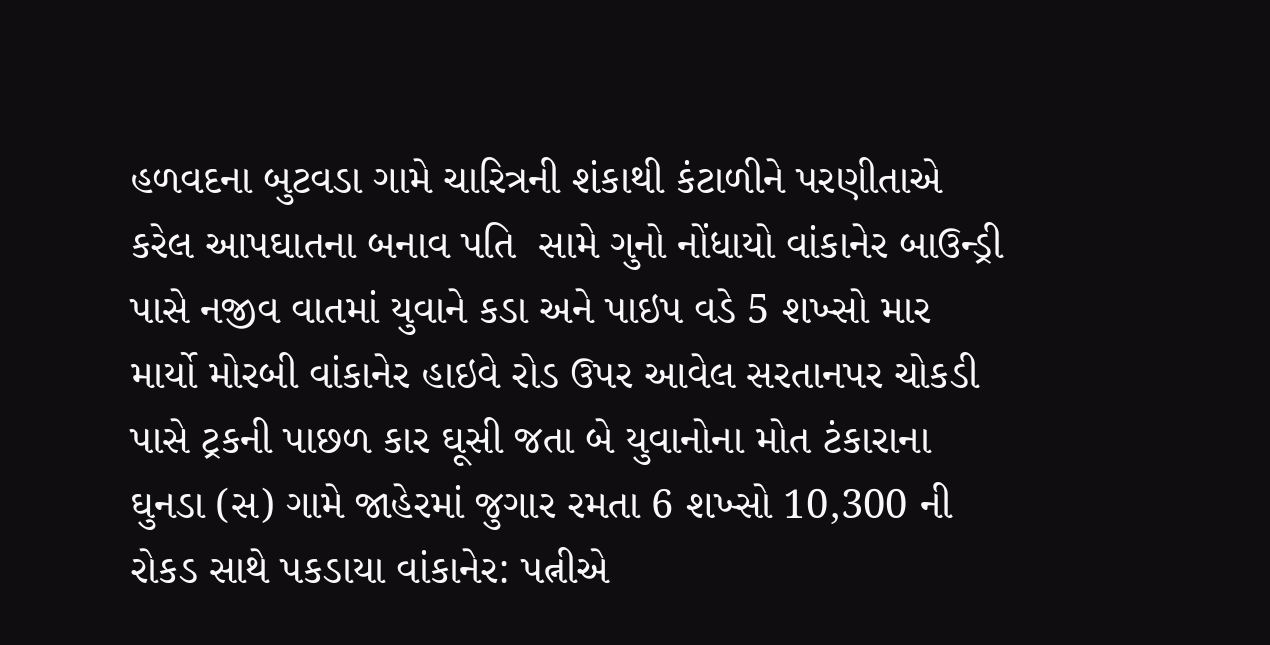હળવદના બુટવડા ગામે ચારિત્રની શંકાથી કંટાળીને પરણીતાએ કરેલ આપઘાતના બનાવ પતિ  સામે ગુનો નોંધાયો વાંકાનેર બાઉન્ડ્રી પાસે નજીવ વાતમાં યુવાને કડા અને પાઇપ વડે 5 શખ્સો માર માર્યો મોરબી વાંકાનેર હાઇવે રોડ ઉપર આવેલ સરતાનપર ચોકડી પાસે ટ્રકની પાછળ કાર ઘૂસી જતા બે યુવાનોના મોત ટંકારાના ઘુનડા (સ) ગામે જાહેરમાં જુગાર રમતા 6 શખ્સો 10,300 ની રોકડ સાથે પકડાયા વાંકાનેર: પત્નીએ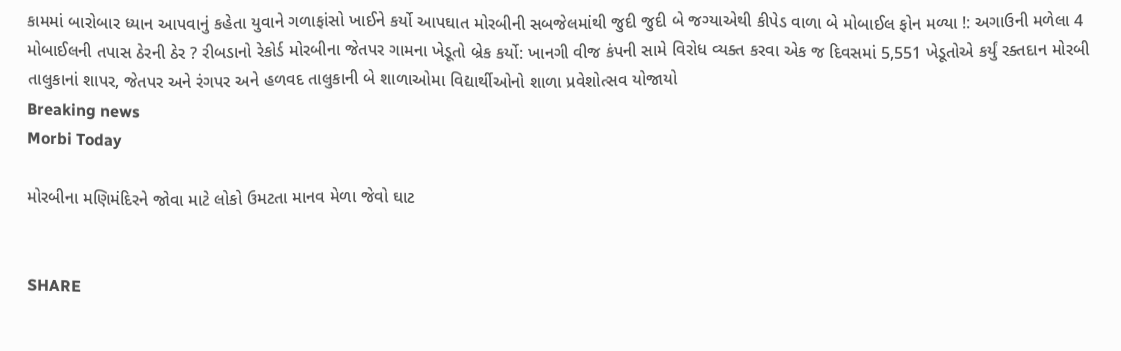કામમાં બારોબાર ધ્યાન આપવાનું કહેતા યુવાને ગળાફાંસો ખાઈને કર્યો આપઘાત મોરબીની સબજેલમાંથી જુદી જુદી બે જગ્યાએથી કીપેડ વાળા બે મોબાઈલ ફોન મળ્યા !: અગાઉની મળેલા 4 મોબાઈલની તપાસ ઠેરની ઠેર ? રીબડાનો રેકોર્ડ મોરબીના જેતપર ગામના ખેડૂતો બ્રેક કર્યો: ખાનગી વીજ કંપની સામે વિરોધ વ્યક્ત કરવા એક જ દિવસમાં 5,551 ખેડૂતોએ કર્યું રક્તદાન મોરબી તાલુકાનાં શાપર, જેતપર અને રંગપર અને હળવદ તાલુકાની બે શાળાઓમા વિદ્યાર્થીઓનો શાળા પ્રવેશોત્સવ યોજાયો
Breaking news
Morbi Today

મોરબીના મણિમંદિરને જોવા માટે લોકો ઉમટતા માનવ મેળા જેવો ઘાટ


SHARE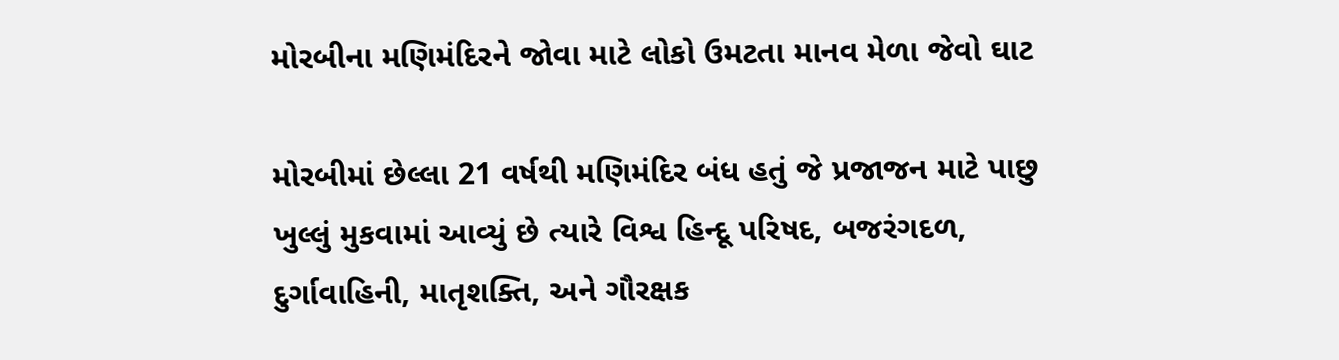મોરબીના મણિમંદિરને જોવા માટે લોકો ઉમટતા માનવ મેળા જેવો ઘાટ

મોરબીમાં છેલ્લા 21 વર્ષથી મણિમંદિર બંધ હતું જે પ્રજાજન માટે પાછુ ખુલ્લું મુકવામાં આવ્યું છે ત્યારે વિશ્વ હિન્દૂ પરિષદ, બજરંગદળ, દુર્ગાવાહિની, માતૃશક્તિ, અને ગૌરક્ષક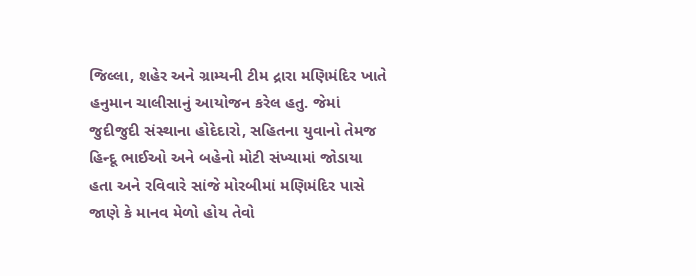જિલ્લા, શહેર અને ગ્રામ્યની ટીમ દ્રારા મણિમંદિર ખાતે હનુમાન ચાલીસાનું આયોજન કરેલ હતુ. જેમાં જુદીજુદી સંસ્થાના હોદેદારો, સહિતના યુવાનો તેમજ હિન્દૂ ભાઈઓ અને બહેનો મોટી સંખ્યામાં જોડાયા હતા અને રવિવારે સાંજે મોરબીમાં મણિમંદિર પાસે જાણે કે માનવ મેળો હોય તેવો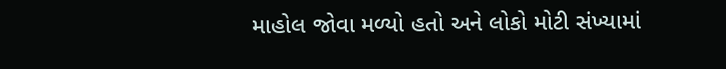માહોલ જોવા મળ્યો હતો અને લોકો મોટી સંખ્યામાં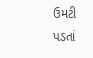ઉમટી પડતાં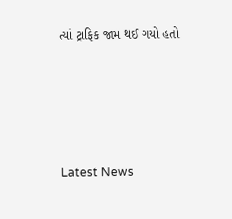ત્યાં ટ્રાફિક જામ થઈ ગયો હતો






Latest News